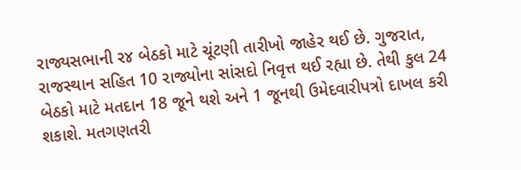રાજ્યસભાની ર૪ બેઠકો માટે ચૂંટણી તારીખો જાહેર થઈ છે. ગુજરાત, રાજસ્થાન સહિત 10 રાજ્યોના સાંસદો નિવૃત્ત થઈ રહ્યા છે. તેથી કુલ 24 બેઠકો માટે મતદાન 18 જૂને થશે અને 1 જૂનથી ઉમેદવારીપત્રો દાખલ કરી શકાશે. મતગણતરી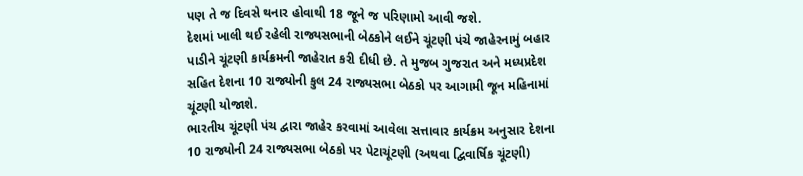પણ તે જ દિવસે થનાર હોવાથી 18 જૂને જ પરિણામો આવી જશે.
દેશમાં ખાલી થઈ રહેલી રાજ્યસભાની બેઠકોને લઈને ચૂંટણી પંચે જાહેરનામું બહાર પાડીને ચૂંટણી કાર્યક્રમની જાહેરાત કરી દીધી છે. તે મુજબ ગુજરાત અને મધ્યપ્રદેશ સહિત દેશના 10 રાજ્યોની કુલ 24 રાજ્યસભા બેઠકો પર આગામી જૂન મહિનામાં ચૂંટણી યોજાશે.
ભારતીય ચૂંટણી પંચ દ્વારા જાહેર કરવામાં આવેલા સત્તાવાર કાર્યક્રમ અનુસાર દેશના 10 રાજ્યોની 24 રાજ્યસભા બેઠકો પર પેટાચૂંટણી (અથવા દ્વિવાર્ષિક ચૂંટણી)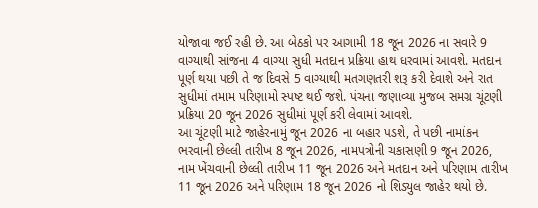યોજાવા જઈ રહી છે. આ બેઠકો પર આગામી 18 જૂન 2026 ના સવારે 9 વાગ્યાથી સાંજના 4 વાગ્યા સુધી મતદાન પ્રક્રિયા હાથ ધરવામાં આવશે. મતદાન પૂર્ણ થયા પછી તે જ દિવસે 5 વાગ્યાથી મતગણતરી શરૂ કરી દેવાશે અને રાત સુધીમાં તમામ પરિણામો સ્પષ્ટ થઈ જશે. પંચના જણાવ્યા મુજબ સમગ્ર ચૂંટણી પ્રક્રિયા 20 જૂન 2026 સુધીમાં પૂર્ણ કરી લેવામાં આવશે.
આ ચૂંટણી માટે જાહેરનામું જૂન 2026 ના બહાર પડશે, તે પછી નામાંકન ભરવાની છેલ્લી તારીખ 8 જૂન 2026, નામપત્રોની ચકાસણી 9 જૂન 2026, નામ ખેંચવાની છેલ્લી તારીખ 11 જૂન 2026 અને મતદાન અને પરિણામ તારીખ 11 જૂન 2026 અને પરિણામ 18 જૂન 2026 નો શિડ્યુલ જાહેર થયો છે.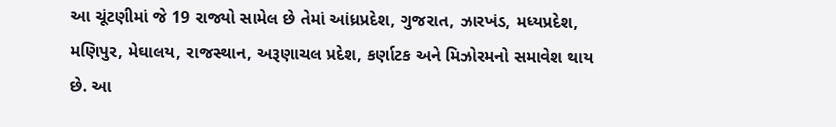આ ચૂંટણીમાં જે 19 રાજ્યો સામેલ છે તેમાં આંધ્રપ્રદેશ, ગુજરાત, ઝારખંડ, મધ્યપ્રદેશ, મણિપુર, મેઘાલય, રાજસ્થાન, અરૂણાચલ પ્રદેશ, કર્ણાટક અને મિઝોરમનો સમાવેશ થાય છે. આ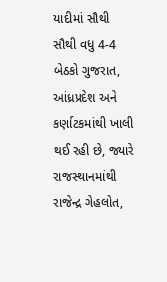યાદીમાં સૌથી સૌથી વધુ 4-4 બેઠકો ગુજરાત, આંધ્રપ્રદેશ અને કર્ણાટકમાંથી ખાલી થઈ રહી છે, જ્યારે રાજસ્થાનમાંથી રાજેન્દ્ર ગેહલોત,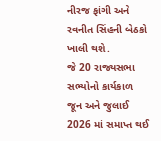નીરજ ફાંગી અને રવનીત સિંહની બેઠકો ખાલી થશે.
જે 20 રાજ્યસભા સભ્યોનો કાર્યકાળ જૂન અને જુલાઈ 2026 માં સમાપ્ત થઈ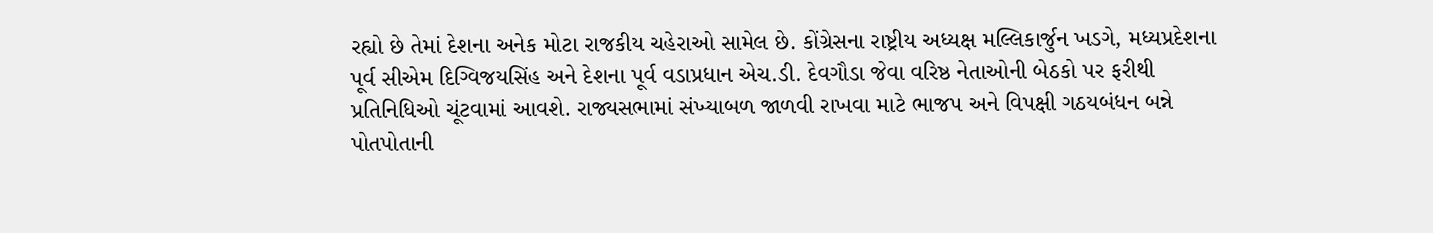રહ્યો છે તેમાં દેશના અનેક મોટા રાજકીય ચહેરાઓ સામેલ છે. કોંગ્રેસના રાષ્ટ્રીય અધ્યક્ષ મલ્લિકાર્જુન ખડગે, મધ્યપ્રદેશના પૂર્વ સીએમ દિગ્વિજયસિંહ અને દેશના પૂર્વ વડાપ્રધાન એચ.ડી. દેવગૌડા જેવા વરિષ્ઠ નેતાઓની બેઠકો પર ફરીથી પ્રતિનિધિઓ ચૂંટવામાં આવશે. રાજ્યસભામાં સંખ્યાબળ જાળવી રાખવા માટે ભાજપ અને વિપક્ષી ગઠયબંધન બન્ને પોતપોતાની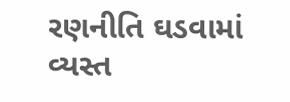રણનીતિ ઘડવામાં વ્યસ્ત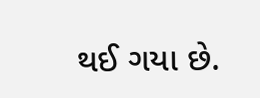થઈ ગયા છે.